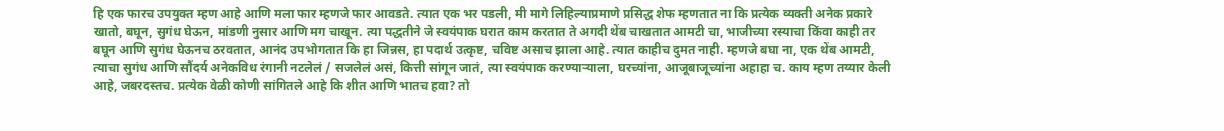हि एक फारच उपयुक्त म्हण आहे आणि मला फार म्हणजे फार आवडते. त्यात एक भर पडली, मी मागे लिहिल्याप्रमाणे प्रसिद्ध शेफ म्हणतात ना कि प्रत्येक व्यक्ती अनेक प्रकारे खातो, बघून, सुगंध घेऊन, मांडणी नुसार आणि मग चाखून. त्या पद्धतीने जे स्वयंपाक घरात काम करतात ते अगदी थेंब चाखतात आमटी चा, भाजीच्या रस्याचा किंवा काही तर बघून आणि सुगंध घेऊनच ठरवतात, आनंद उपभोगतात कि हा जिन्नस, हा पदार्थ उत्कृष्ट, चविष्ट असाच झाला आहे. त्यात काहीच दुमत नाही. म्हणजे बघा ना, एक थेंब आमटी, त्याचा सुगंध आणि सौंदर्य अनेकविध रंगानी नटलेलं / सजलेलं असं, कित्ती सांगून जातं, त्या स्वयंपाक करण्याऱ्याला, घरच्यांना, आजूबाजूच्यांना अहाहा च. काय म्हण तय्यार केली आहे, जबरदस्तच. प्रत्येक वेळी कोणी सांगितले आहे कि शीत आणि भातच हवा? तो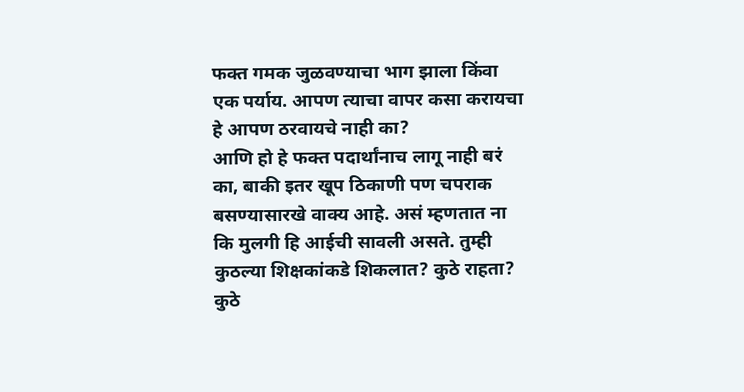फक्त गमक जुळवण्याचा भाग झाला किंवा एक पर्याय. आपण त्याचा वापर कसा करायचा हे आपण ठरवायचे नाही का?
आणि हो हे फक्त पदार्थांनाच लागू नाही बरं का, बाकी इतर खूप ठिकाणी पण चपराक बसण्यासारखे वाक्य आहे. असं म्हणतात ना कि मुलगी हि आईची सावली असते. तुम्ही कुठल्या शिक्षकांकडे शिकलात? कुठे राहता? कुठे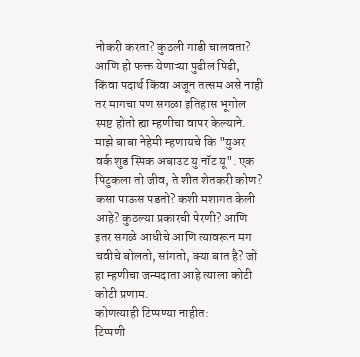नोकरी करता? कुठली गाडी चालवता?
आणि हो फक्त येणाऱ्या पुढील पिढी, किंवा पदार्थ किंवा अजून तत्सम असे नाही तर मागचा पण सगळा इतिहास भूगोल स्पष्ट होतो ह्या म्हणीचा वापर केल्याने. माझे बाबा नेहेमी म्हणायचे कि "युअर वर्क शुड स्पिक अबाउट यु नॉट यू". एक पिटुकला तो जीव, ते शीत शेतकरी कोण? कसा पाऊस पडतो? कशी मशागत केली आहे? कुठल्या प्रकारची पेरणी? आणि इतर सगळे आधीचे आणि त्यावरून मग चवीचे बोलतो, सांगतो, क्या बात है? जो हा म्हणीचा जन्मदाता आहे त्याला कोटी कोटी प्रणाम.
कोणत्याही टिप्पण्या नाहीत:
टिप्पणी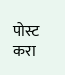पोस्ट करा